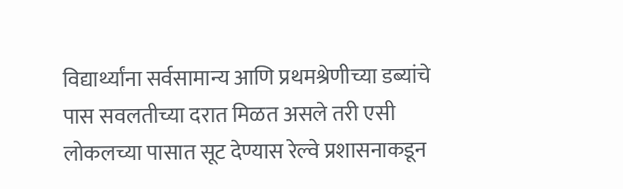विद्यार्थ्यांना सर्वसामान्य आणि प्रथमश्रेणीच्या डब्यांचे पास सवलतीच्या दरात मिळत असले तरी एसी लोकलच्या पासात सूट देण्यास रेल्वे प्रशासनाकडून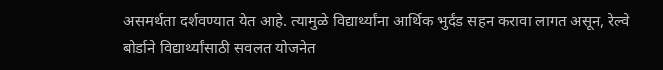असमर्थता दर्शवण्यात येत आहे. त्यामुळे विद्यार्थ्यांना आर्थिक भुर्दंड सहन करावा लागत असून, रेल्वे बोर्डाने विद्यार्थ्यांसाठी सवलत योजनेत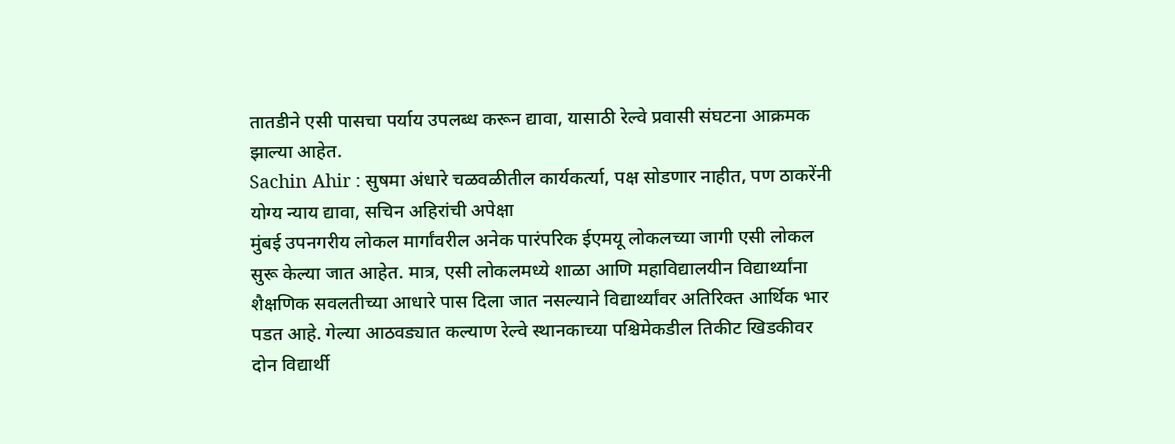तातडीने एसी पासचा पर्याय उपलब्ध करून द्यावा, यासाठी रेल्वे प्रवासी संघटना आक्रमक झाल्या आहेत.
Sachin Ahir : सुषमा अंधारे चळवळीतील कार्यकर्त्या, पक्ष सोडणार नाहीत, पण ठाकरेंनी योग्य न्याय द्यावा, सचिन अहिरांची अपेक्षा
मुंबई उपनगरीय लोकल मार्गांवरील अनेक पारंपरिक ईएमयू लोकलच्या जागी एसी लोकल सुरू केल्या जात आहेत. मात्र, एसी लोकलमध्ये शाळा आणि महाविद्यालयीन विद्यार्थ्यांना शैक्षणिक सवलतीच्या आधारे पास दिला जात नसल्याने विद्यार्थ्यांवर अतिरिक्त आर्थिक भार पडत आहे. गेल्या आठवड्यात कल्याण रेल्वे स्थानकाच्या पश्चिमेकडील तिकीट खिडकीवर दोन विद्यार्थी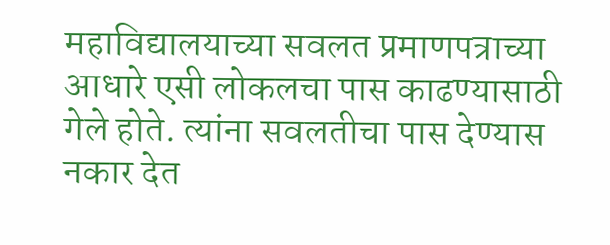महाविद्यालयाच्या सवलत प्रमाणपत्राच्या आधारे एसी लोकलचा पास काढण्यासाठी गेले होते. त्यांना सवलतीचा पास देण्यास नकार देत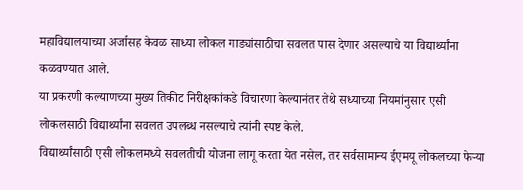महाविद्यालयाच्या अर्जासह केवळ साध्या लोकल गाड्यांसाठीचा सवलत पास देणार असल्याचे या विद्यार्थ्यांना कळवण्यात आले.
या प्रकरणी कल्याणच्या मुख्य तिकीट निरीक्षकांकडे विचारणा केल्यानंतर तेथे सध्याच्या नियमांनुसार एसी लोकलसाठी विद्यार्थ्यांना सवलत उपलब्ध नसल्याचे त्यांनी स्पष्ट केले.
विद्यार्थ्यांसाठी एसी लोकलमध्ये सवलतीची योजना लागू करता येत नसेल, तर सर्वसामान्य ईएमयू लोकलच्या फेऱ्या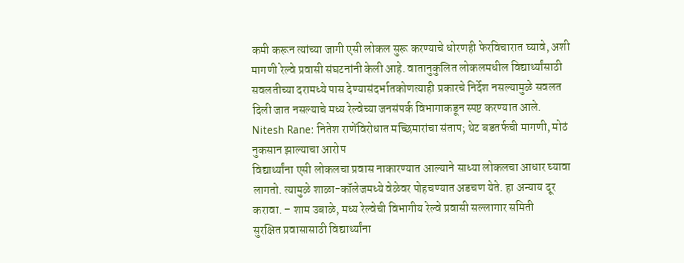कमी करून त्यांच्या जागी एसी लोकल सुरू करण्याचे धोरणही फेरविचारात घ्यावे, अशी मागणी रेल्वे प्रवासी संघटनांनी केली आहे. वातानुकुलित लोकलमधील विद्यार्थ्यांसाठी सवलतीच्या दरामध्ये पास देण्यासंदर्भातकोणत्याही प्रकारचे निर्देश नसल्यामुळे सवलत दिली जात नसल्याचे मध्य रेल्वेच्या जनसंपर्क विभागाकडून स्पष्ट करण्यात आले.
Nitesh Rane: नितेश राणेंविरोधात मच्छिमारांचा संताप; थेट बडतर्फची मागणी, मोठं नुकसान झाल्याचा आरोप
विद्यार्थ्यांना एसी लोकलचा प्रवास नाकारण्यात आल्याने साध्या लोकलचा आधार घ्यावा लागतो. त्यामुळे शाळा-कॉलेजमध्ये वेळेवर पोहचण्यात अडचण येते. हा अन्याय दूर करावा. – शाम उबाळे, मध्य रेल्वेची विभागीय रेल्वे प्रवासी सल्लागार समिती
सुरक्षित प्रवासासाठी विद्यार्थ्यांना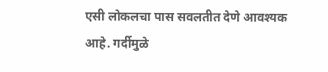एसी लोकलचा पास सवलतीत देणे आवश्यक आहे. गर्दीमुळे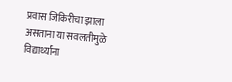प्रवास जिकिरीचा झाला असताना या सवलतीमुळे विद्यार्थ्यांना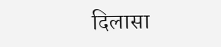दिलासा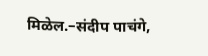मिळेल.–संदीप पाचंगे,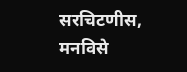सरचिटणीस, मनविसे